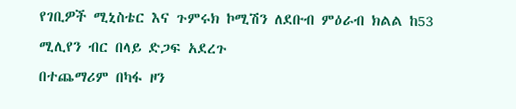የገቢዎች ሚኒስቴር እና ጉምሩክ ኮሚሽን ለደቡብ ምዕራብ ክልል ከ53 ሚሊየን ብር በላይ ድጋፍ አደረጉ
በተጨማሪም በካፋ ዞን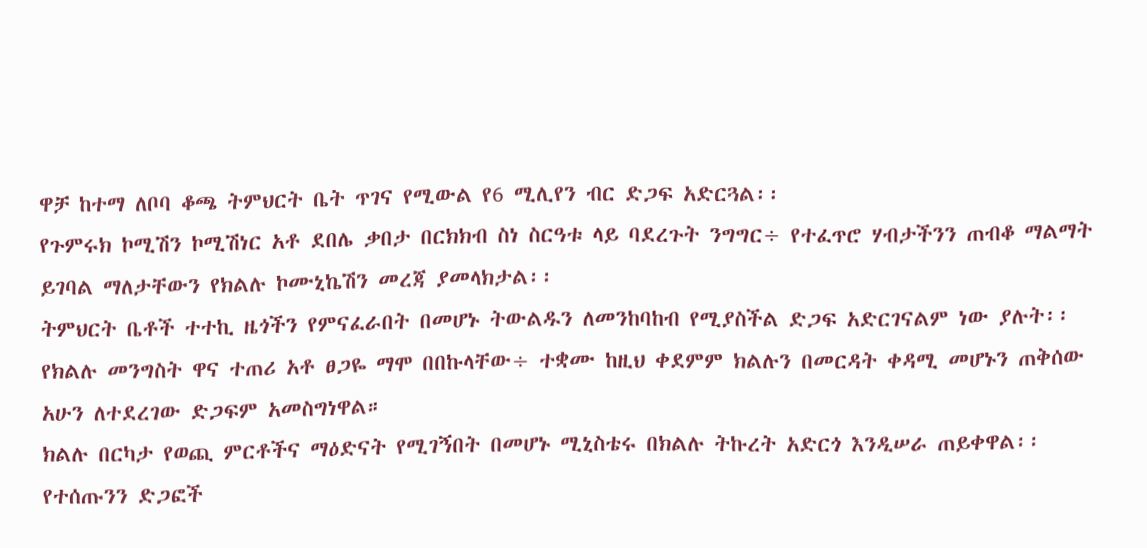ዋቻ ከተማ ለቦባ ቆጫ ትምህርት ቤት ጥገና የሚውል የ6 ሚሊየን ብር ድጋፍ አድርጓል፡፡
የጉምሩክ ኮሚሽን ኮሚሽነር አቶ ደበሌ ቃበታ በርክክብ ስነ ስርዓቱ ላይ ባደረጉት ንግግር÷ የተፈጥሮ ሃብታችንን ጠብቆ ማልማት ይገባል ማለታቸውን የክልሉ ኮሙኒኬሽን መረጃ ያመላክታል፡፡
ትምህርት ቤቶች ተተኪ ዜጎችን የምናፈራበት በመሆኑ ትውልዱን ለመንከባከብ የሚያስችል ድጋፍ አድርገናልም ነው ያሉት፡፡
የክልሉ መንግስት ዋና ተጠሪ አቶ ፀጋዬ ማሞ በበኩላቸው÷ ተቋሙ ከዚህ ቀደምም ክልሉን በመርዳት ቀዳሚ መሆኑን ጠቅሰው አሁን ለተደረገው ድጋፍም አመስግነዋል።
ክልሉ በርካታ የወጪ ምርቶችና ማዕድናት የሚገኝበት በመሆኑ ሚኒስቴሩ በክልሉ ትኩረት አድርጎ እንዲሠራ ጠይቀዋል፡፡
የተሰጡንን ድጋፎች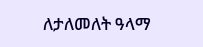ለታለመለት ዓላማ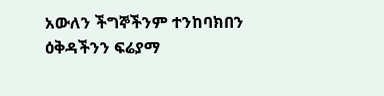አውለን ችግኞችንም ተንከባክበን ዕቅዳችንን ፍሬያማ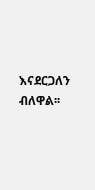እናደርጋለን ብለዋል፡፡